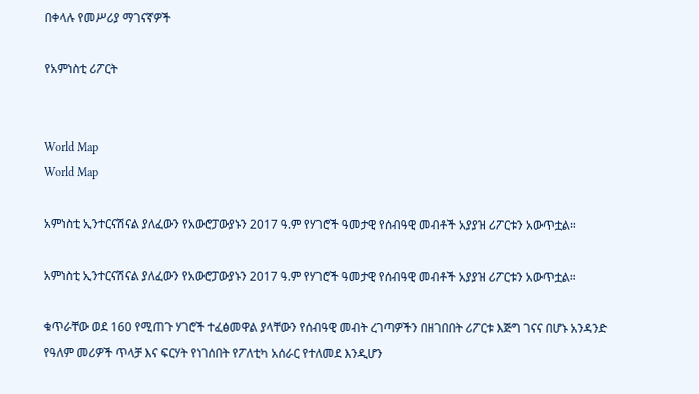በቀላሉ የመሥሪያ ማገናኛዎች

የአምነስቲ ሪፖርት


World Map
World Map

አምነስቲ ኢንተርናሽናል ያለፈውን የአውሮፓውያኑን 2017 ዓ.ም የሃገሮች ዓመታዊ የሰብዓዊ መብቶች አያያዝ ሪፖርቱን አውጥቷል።

አምነስቲ ኢንተርናሽናል ያለፈውን የአውሮፓውያኑን 2017 ዓ.ም የሃገሮች ዓመታዊ የሰብዓዊ መብቶች አያያዝ ሪፖርቱን አውጥቷል።

ቁጥራቸው ወደ 160 የሚጠጉ ሃገሮች ተፈፅመዋል ያላቸውን የሰብዓዊ መብት ረገጣዎችን በዘገበበት ሪፖርቱ እጅግ ገናና በሆኑ አንዳንድ የዓለም መሪዎች ጥላቻ እና ፍርሃት የነገሰበት የፖለቲካ አሰራር የተለመደ እንዲሆን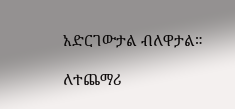አድርገውታል ብለዋታል።

ለተጨማሪ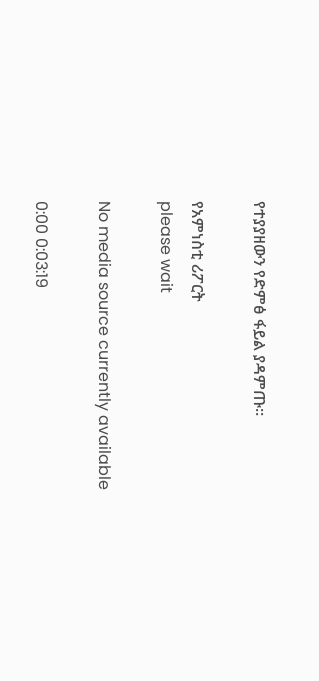የተያያዘውን የድምፅ ፋይል ያዳምጡ።

የአምነስቲ ሪፖርት
please wait

No media source currently available

0:00 0:03:19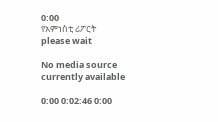0:00
የአምነስቲ ሪፖርት
please wait

No media source currently available

0:00 0:02:46 0:00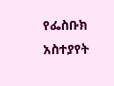የፌስቡክ አስተያየት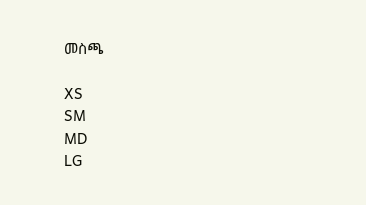መስጫ

XS
SM
MD
LG